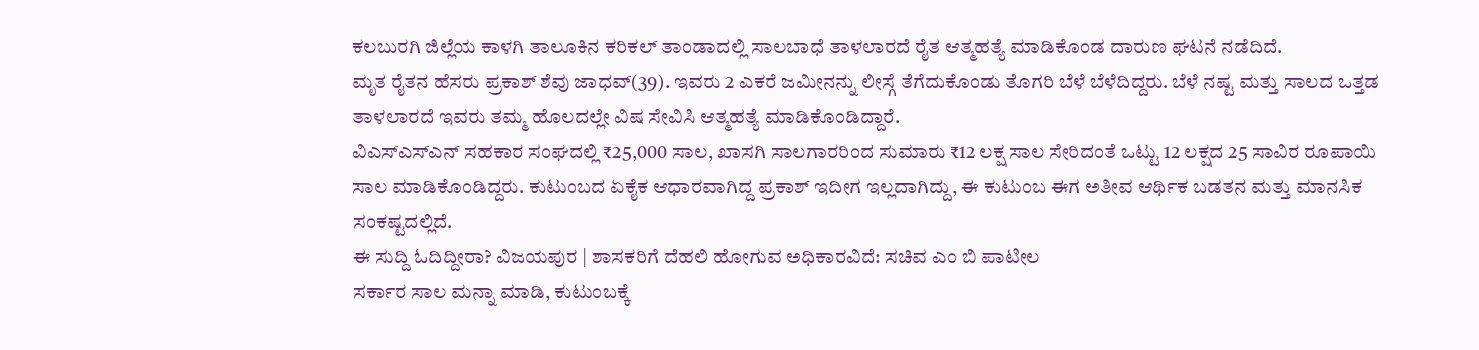ಕಲಬುರಗಿ ಜಿಲ್ಲೆಯ ಕಾಳಗಿ ತಾಲೂಕಿನ ಕರಿಕಲ್ ತಾಂಡಾದಲ್ಲಿ ಸಾಲಬಾಧೆ ತಾಳಲಾರದೆ ರೈತ ಆತ್ಮಹತ್ಯೆ ಮಾಡಿಕೊಂಡ ದಾರುಣ ಘಟನೆ ನಡೆದಿದೆ.
ಮೃತ ರೈತನ ಹೆಸರು ಪ್ರಕಾಶ್ ಶೆವು ಜಾಧವ್(39). ಇವರು 2 ಎಕರೆ ಜಮೀನನ್ನು ಲೀಸ್ಗೆ ತೆಗೆದುಕೊಂಡು ತೊಗರಿ ಬೆಳೆ ಬೆಳೆದಿದ್ದರು. ಬೆಳೆ ನಷ್ಟ ಮತ್ತು ಸಾಲದ ಒತ್ತಡ ತಾಳಲಾರದೆ ಇವರು ತಮ್ಮ ಹೊಲದಲ್ಲೇ ವಿಷ ಸೇವಿಸಿ ಆತ್ಮಹತ್ಯೆ ಮಾಡಿಕೊಂಡಿದ್ದಾರೆ.
ವಿಎಸ್ಎಸ್ಎನ್ ಸಹಕಾರ ಸಂಘದಲ್ಲಿ ₹25,000 ಸಾಲ, ಖಾಸಗಿ ಸಾಲಗಾರರಿಂದ ಸುಮಾರು ₹12 ಲಕ್ಷ ಸಾಲ ಸೇರಿದಂತೆ ಒಟ್ಟು 12 ಲಕ್ಷದ 25 ಸಾವಿರ ರೂಪಾಯಿ ಸಾಲ ಮಾಡಿಕೊಂಡಿದ್ದರು. ಕುಟುಂಬದ ಏಕೈಕ ಆಧಾರವಾಗಿದ್ದ ಪ್ರಕಾಶ್ ಇದೀಗ ಇಲ್ಲದಾಗಿದ್ದು, ಈ ಕುಟುಂಬ ಈಗ ಅತೀವ ಆರ್ಥಿಕ ಬಡತನ ಮತ್ತು ಮಾನಸಿಕ ಸಂಕಷ್ಟದಲ್ಲಿದೆ.
ಈ ಸುದ್ದಿ ಓದಿದ್ದೀರಾ? ವಿಜಯಪುರ | ಶಾಸಕರಿಗೆ ದೆಹಲಿ ಹೋಗುವ ಅಧಿಕಾರವಿದೆ: ಸಚಿವ ಎಂ ಬಿ ಪಾಟೀಲ
ಸರ್ಕಾರ ಸಾಲ ಮನ್ನಾ ಮಾಡಿ, ಕುಟುಂಬಕ್ಕೆ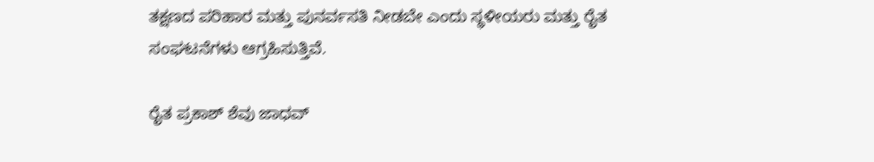ತಕ್ಷಣದ ಪರಿಹಾರ ಮತ್ತು ಪುನರ್ವಸತಿ ನೀಡಬೇ ಎಂದು ಸ್ಥಳೀಯರು ಮತ್ತು ರೈತ ಸಂಘಟನೆಗಳು ಆಗ್ರಹಿಸುತ್ತಿವೆ.

ರೈತ ಪ್ರಕಾಶ್ ಶೆವು ಜಾಧವ್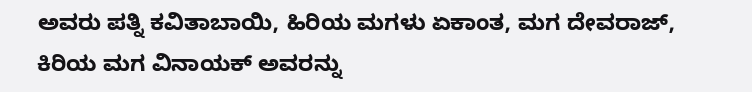ಅವರು ಪತ್ನಿ ಕವಿತಾಬಾಯಿ, ಹಿರಿಯ ಮಗಳು ಏಕಾಂತ, ಮಗ ದೇವರಾಜ್, ಕಿರಿಯ ಮಗ ವಿನಾಯಕ್ ಅವರನ್ನು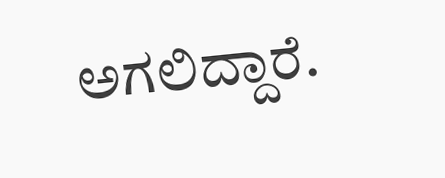ಅಗಲಿದ್ದಾರೆ.